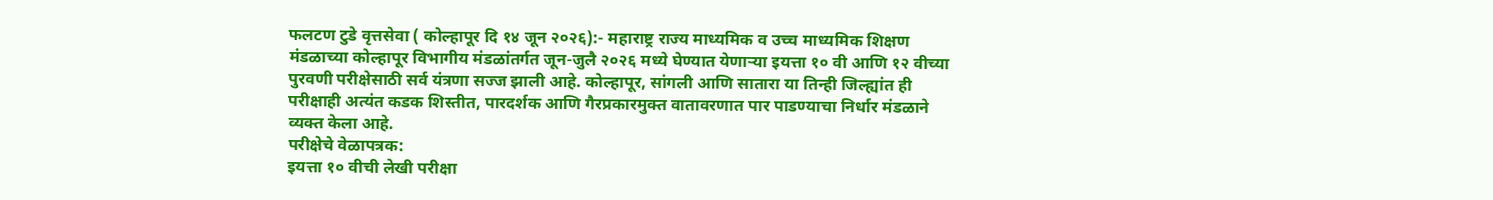फलटण टुडे वृत्तसेवा ( कोल्हापूर दि १४ जून २०२६):- महाराष्ट्र राज्य माध्यमिक व उच्च माध्यमिक शिक्षण मंडळाच्या कोल्हापूर विभागीय मंडळांतर्गत जून-जुलै २०२६ मध्ये घेण्यात येणाऱ्या इयत्ता १० वी आणि १२ वीच्या पुरवणी परीक्षेसाठी सर्व यंत्रणा सज्ज झाली आहे. कोल्हापूर, सांगली आणि सातारा या तिन्ही जिल्ह्यांत ही परीक्षाही अत्यंत कडक शिस्तीत, पारदर्शक आणि गैरप्रकारमुक्त वातावरणात पार पाडण्याचा निर्धार मंडळाने व्यक्त केला आहे.
परीक्षेचे वेळापत्रक:
इयत्ता १० वीची लेखी परीक्षा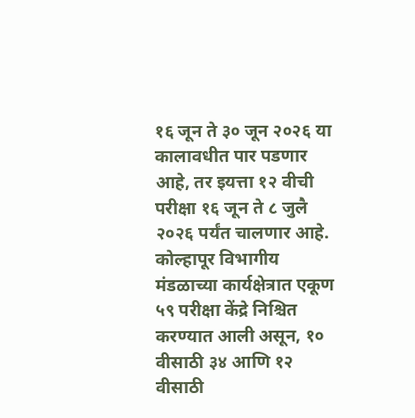१६ जून ते ३० जून २०२६ या कालावधीत पार पडणार आहे, तर इयत्ता १२ वीची परीक्षा १६ जून ते ८ जुलै २०२६ पर्यंत चालणार आहे.
कोल्हापूर विभागीय मंडळाच्या कार्यक्षेत्रात एकूण ५९ परीक्षा केंद्रे निश्चित करण्यात आली असून, १० वीसाठी ३४ आणि १२ वीसाठी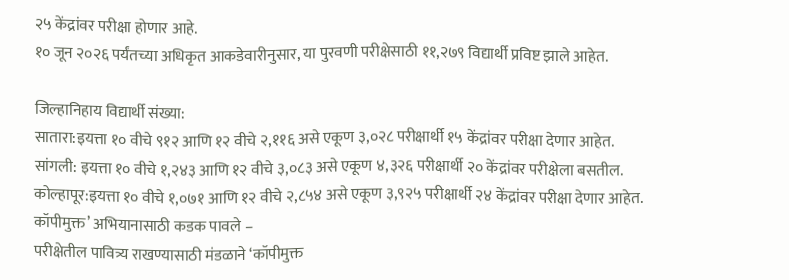२५ केंद्रांवर परीक्षा होणार आहे.
१० जून २०२६ पर्यंतच्या अधिकृत आकडेवारीनुसार, या पुरवणी परीक्षेसाठी ११,२७९ विद्यार्थी प्रविष्ट झाले आहेत.

जिल्हानिहाय विद्यार्थी संख्या:
सातारा:इयत्ता १० वीचे ९१२ आणि १२ वीचे २,११६ असे एकूण ३,०२८ परीक्षार्थी १५ केंद्रांवर परीक्षा देणार आहेत.
सांगली: इयत्ता १० वीचे १,२४३ आणि १२ वीचे ३,०८३ असे एकूण ४,३२६ परीक्षार्थी २० केंद्रांवर परीक्षेला बसतील.
कोल्हापूर:इयत्ता १० वीचे १,०७१ आणि १२ वीचे २,८५४ असे एकूण ३,९२५ परीक्षार्थी २४ केंद्रांवर परीक्षा देणार आहेत.
कॉपीमुक्त’ अभियानासाठी कडक पावले –
परीक्षेतील पावित्र्य राखण्यासाठी मंडळाने ‘कॉपीमुक्त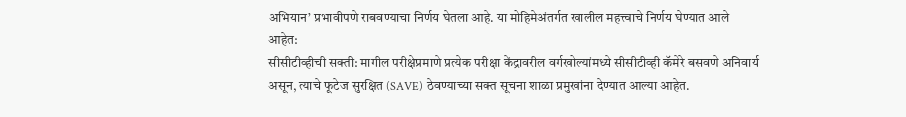अभियान’ प्रभावीपणे राबवण्याचा निर्णय घेतला आहे. या मोहिमेअंतर्गत खालील महत्त्वाचे निर्णय घेण्यात आले आहेत:
सीसीटीव्हीची सक्ती: मागील परीक्षेप्रमाणे प्रत्येक परीक्षा केंद्रावरील वर्गखोल्यांमध्ये सीसीटीव्ही कॅमेरे बसवणे अनिवार्य असून, त्याचे फूटेज सुरक्षित (SAVE) ठेवण्याच्या सक्त सूचना शाळा प्रमुखांना देण्यात आल्या आहेत.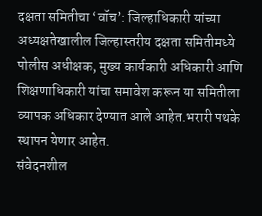दक्षता समितीचा ‘वॉच’: जिल्हाधिकारी यांच्या अध्यक्षतेखालील जिल्हास्तरीय दक्षता समितीमध्ये पोलीस अधीक्षक, मुख्य कार्यकारी अधिकारी आणि शिक्षणाधिकारी यांचा समावेश करून या समितीला व्यापक अधिकार देण्यात आले आहेत.भरारी पथके स्थापन येणार आहेत.
संवेदनशील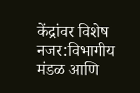केंद्रांवर विशेष नजर:विभागीय मंडळ आणि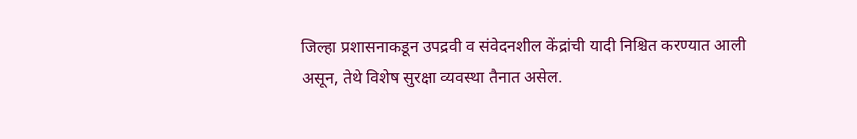जिल्हा प्रशासनाकडून उपद्रवी व संवेदनशील केंद्रांची यादी निश्चित करण्यात आली असून, तेथे विशेष सुरक्षा व्यवस्था तैनात असेल.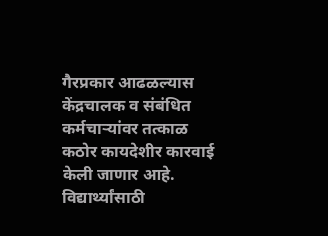गैरप्रकार आढळल्यास केंद्रचालक व संबंधित कर्मचाऱ्यांवर तत्काळ कठोर कायदेशीर कारवाई केली जाणार आहे.
विद्यार्थ्यांसाठी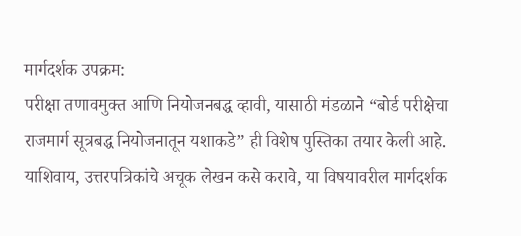मार्गदर्शक उपक्रम:
परीक्षा तणावमुक्त आणि नियोजनबद्ध व्हावी, यासाठी मंडळाने “बोर्ड परीक्षेचा राजमार्ग सूत्रबद्ध नियोजनातून यशाकडे” ही विशेष पुस्तिका तयार केली आहे. याशिवाय, उत्तरपत्रिकांचे अचूक लेखन कसे करावे, या विषयावरील मार्गदर्शक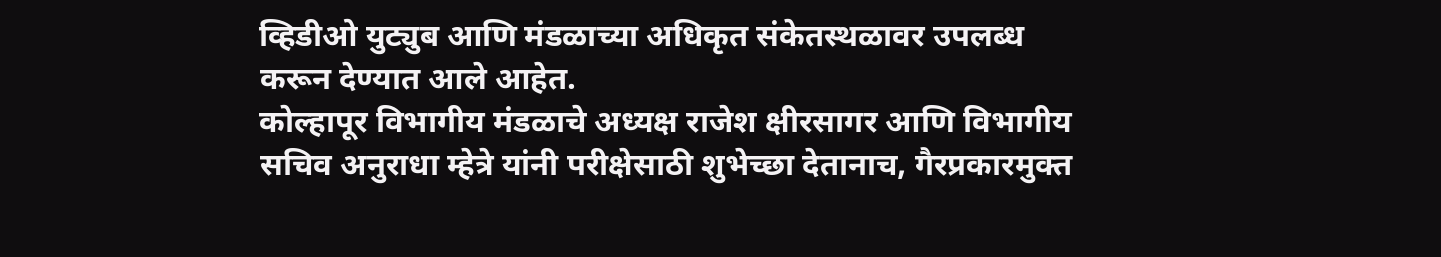व्हिडीओ युट्युब आणि मंडळाच्या अधिकृत संकेतस्थळावर उपलब्ध करून देण्यात आले आहेत.
कोल्हापूर विभागीय मंडळाचे अध्यक्ष राजेश क्षीरसागर आणि विभागीय सचिव अनुराधा म्हेत्रे यांनी परीक्षेसाठी शुभेच्छा देतानाच, गैरप्रकारमुक्त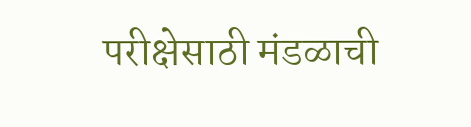परीक्षेसाठी मंडळाची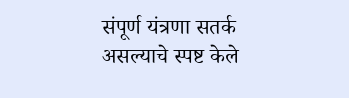संपूर्ण यंत्रणा सतर्क असल्याचे स्पष्ट केले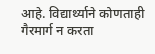आहे. विद्यार्थ्याने कोणताही गैरमार्ग न करता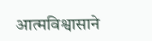आत्मविश्वासाने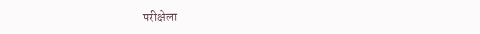परीक्षेला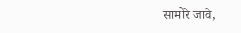सामोरे जावे,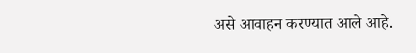असे आवाहन करण्यात आले आहे.